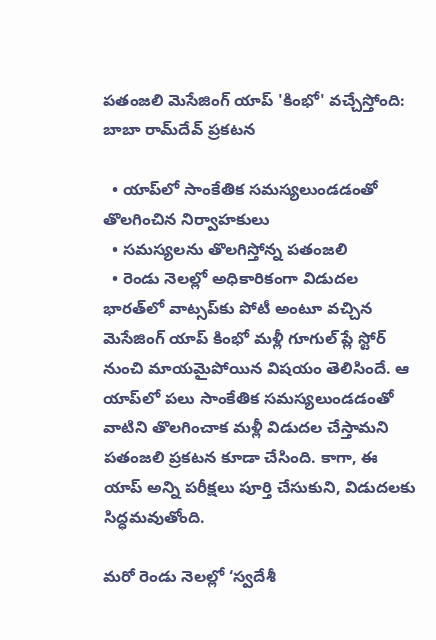పతంజలి మెసేజింగ్‌ యాప్‌ 'కింభో' వచ్చేస్తోంది: బాబా రామ్‌దేవ్‌ ప్రకటన

  • యాప్‌లో సాంకేతిక సమస్యలుండడంతో తొలగించిన నిర్వాహకులు
  • సమస్యలను తొలగిస్తోన్న పతంజలి
  • రెండు నెలల్లో అధికారికంగా విడుదల
భారత్‌లో వాట్సప్‌కు పోటీ అంటూ వచ్చిన మెసేజింగ్‌ యాప్‌ కింభో మళ్లీ గూగుల్‌ ప్లే స్టోర్‌ నుంచి మాయమైపోయిన విషయం తెలిసిందే. ఆ యాప్‌లో పలు సాంకేతిక సమస్యలుండడంతో వాటిని తొలగించాక మళ్లీ విడుదల చేస్తామని పతంజలి ప్రకటన కూడా చేసింది. కాగా, ఈ యాప్‌ అన్ని పరీక్షలు పూర్తి చేసుకుని, విడుదలకు సిద్ధమవుతోంది.

మరో రెండు నెలల్లో ‘స్వదేశీ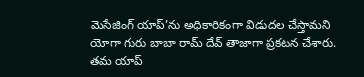మెసేజింగ్‌ యాప్‌’ను అధికారికంగా విడుదల చేస్తామని యోగా గురు బాబా రామ్ దేవ్‌ తాజాగా ప్రకటన చేశారు. తమ యాప్‌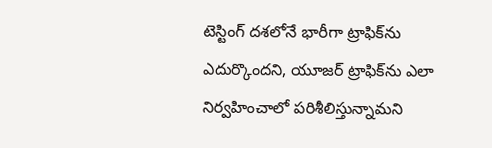టెస్టింగ్‌ దశలోనే భారీగా ట్రాఫిక్‌ను ఎదుర్కొందని, యూజర్‌ ట్రాఫిక్‌ను ఎలా నిర్వహించాలో పరిశీలిస్తున్నామని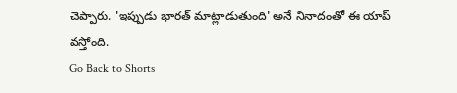చెప్పారు. 'ఇప్పుడు భారత్‌ మాట్లాడుతుంది' అనే నినాదంతో ఈ యాప్‌ వస్తోంది.
Go Back to Shorts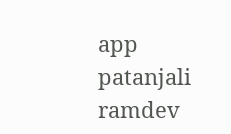app
patanjali
ramdev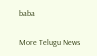baba

More Telugu News